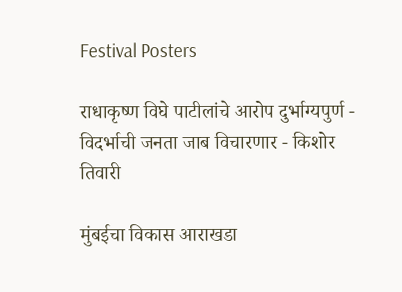Festival Posters

राधाकृष्ण विघे पाटीलांचे आरोप दुर्भाग्यपुर्ण - विदर्भाची जनता जाब विचारणार - किशोर तिवारी

मुंबईचा विकास आराखडा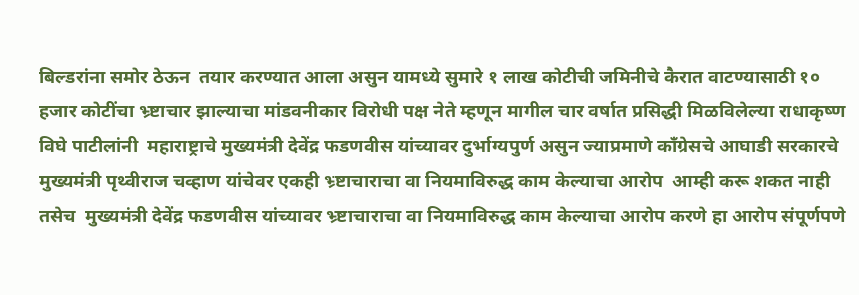बिल्डरांना समोर ठेऊन  तयार करण्यात आला असुन यामध्ये सुमारे १ लाख कोटीची जमिनीचे कैरात वाटण्यासाठी १० हजार कोटींचा भ्र्ष्टाचार झाल्याचा मांडवनीकार विरोधी पक्ष नेते म्हणून मागील चार वर्षात प्रसिद्धी मिळविलेल्या राधाकृष्ण विघे पाटीलांनी  महाराष्ट्राचे मुख्यमंत्री देवेंद्र फडणवीस यांच्यावर दुर्भाग्यपुर्ण असुन ज्याप्रमाणे काँग्रेसचे आघाडी सरकारचे मुख्यमंत्री पृथ्वीराज चव्हाण यांचेवर एकही भ्र्ष्टाचाराचा वा नियमाविरुद्ध काम केल्याचा आरोप  आम्ही करू शकत नाही तसेच  मुख्यमंत्री देवेंद्र फडणवीस यांच्यावर भ्र्ष्टाचाराचा वा नियमाविरुद्ध काम केल्याचा आरोप करणे हा आरोप संपूर्णपणे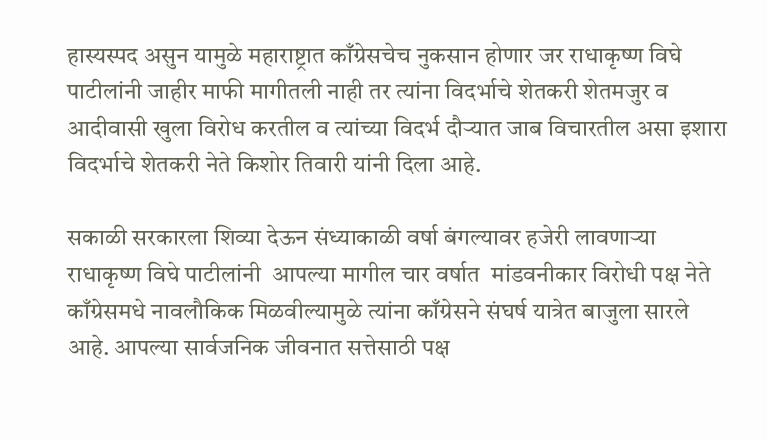हास्यस्पद असुन यामुळे महाराष्ट्रात काँग्रेसचेच नुकसान होणार जर राधाकृष्ण विघे पाटीलांनी जाहीर माफी मागीतली नाही तर त्यांना विदर्भाचे शेतकरी शेतमजुर व आदीवासी खुला विरोध करतील व त्यांच्या विदर्भ दौऱ्यात जाब विचारतील असा इशारा विदर्भाचे शेतकरी नेते किशोर तिवारी यांनी दिला आहे.

सकाळी सरकारला शिव्या देऊन संध्याकाळी वर्षा बंगल्यावर हजेरी लावणाऱ्या राधाकृष्ण विघे पाटीलांनी  आपल्या मागील चार वर्षात  मांडवनीकार विरोधी पक्ष नेते काँग्रेसमधे नावलौकिक मिळवील्यामुळे त्यांना काँग्रेसने संघर्ष यात्रेत बाजुला सारले आहे. आपल्या सार्वजनिक जीवनात सत्तेसाठी पक्ष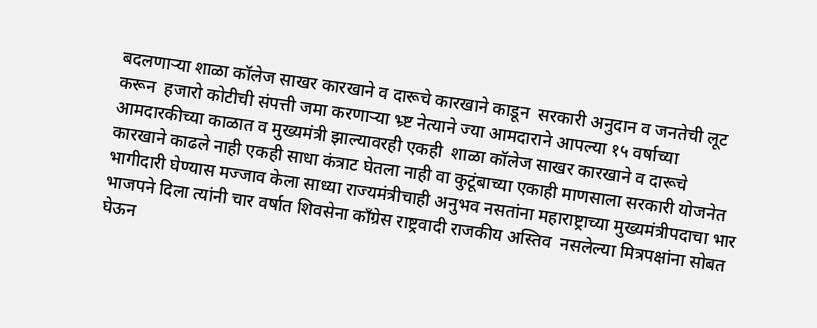बदलणाऱ्या शाळा कॉलेज साखर कारखाने व दारूचे कारखाने काडून  सरकारी अनुदान व जनतेची लूट करून  हजारो कोटीची संपत्ती जमा करणाऱ्या भ्र्ष्ट नेत्याने ज्या आमदाराने आपल्या १५ वर्षाच्या आमदारकीच्या काळात व मुख्यमंत्री झाल्यावरही एकही  शाळा कॉलेज साखर कारखाने व दारूचे कारखाने काढले नाही एकही साधा कंत्राट घेतला नाही वा कुटूंबाच्या एकाही माणसाला सरकारी योजनेत भागीदारी घेण्यास मज्जाव केला साध्या राज्यमंत्रीचाही अनुभव नसतांना महाराष्ट्राच्या मुख्यमंत्रीपदाचा भार भाजपने दिला त्यांनी चार वर्षात शिवसेना काँग्रेस राष्ट्रवादी राजकीय अस्तिव  नसलेल्या मित्रपक्षांना सोबत घेऊन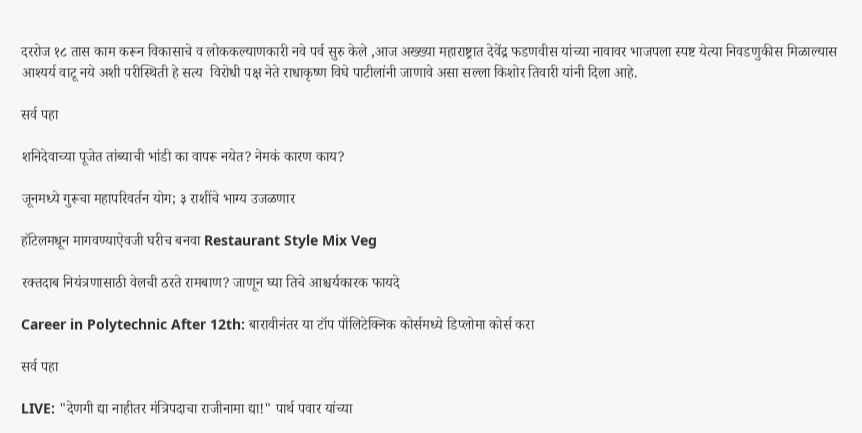दररोज १८ तास काम करून विकासाचे व लोककल्याणकारी नवे पर्व सुरु केले ,आज अख्ख्या महाराष्ट्रात देवेंद्र फडणवीस यांच्या नावावर भाजपला स्पष्ट येत्या निवडणुकीस मिळाल्यास आश्यर्य वाटू नये अशी परीस्थिती हे सत्य  विरोधी पक्ष नेते राधाकृष्ण विघे पाटीलांनी जाणावे असा सल्ला किशोर तिवारी यांनी दिला आहे.

सर्व पहा

शनिदेवाच्या पूजेत तांब्याची भांडी का वापरू नयेत? नेमकं कारण काय?

जूनमध्ये गुरूचा महापरिवर्तन योग; ३ राशींचे भाग्य उजळणार

हॉटेलमधून मागवण्याऐवजी घरीच बनवा Restaurant Style Mix Veg

रक्तदाब नियंत्रणासाठी वेलची ठरते रामबाण? जाणून घ्या तिचे आश्चर्यकारक फायदे

Career in Polytechnic After 12th: बारावीनंतर या टॉप पॉलिटेक्निक कोर्समध्ये डिप्लोमा कोर्स करा

सर्व पहा

LIVE: "देणगी द्या नाहीतर मंत्रिपदाचा राजीनामा द्या!" पार्थ पवार यांच्या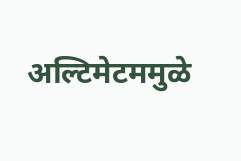अल्टिमेटममुळे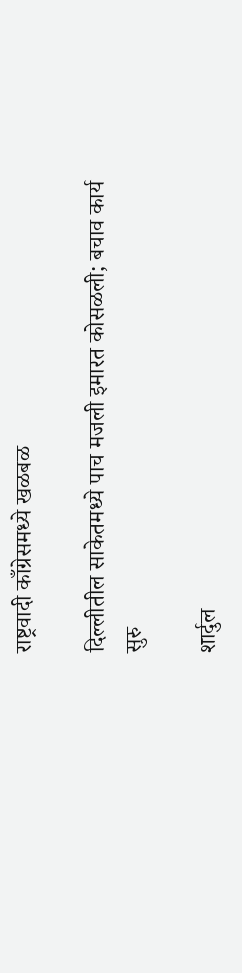राष्ट्रवादी काँग्रेसमध्ये खळबळ

दिल्लीतील साकेतमध्ये पाच मजली इमारत कोसळली; बचाव कार्य सुरु

शार्दुल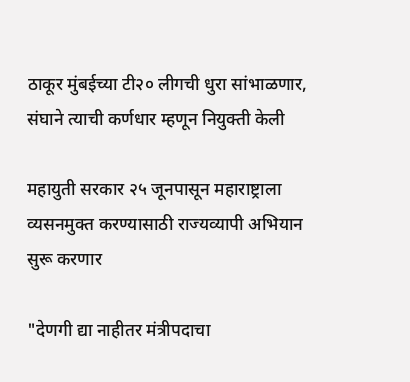ठाकूर मुंबईच्या टी२० लीगची धुरा सांभाळणार, संघाने त्याची कर्णधार म्हणून नियुक्ती केली

महायुती सरकार २५ जूनपासून महाराष्ट्राला व्यसनमुक्त करण्यासाठी राज्यव्यापी अभियान सुरू करणार

"देणगी द्या नाहीतर मंत्रीपदाचा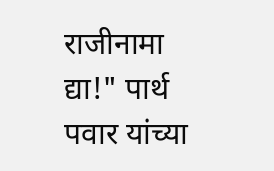राजीनामा द्या!" पार्थ पवार यांच्या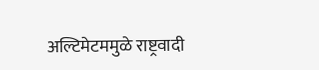अल्टिमेटममुळे राष्ट्रवादी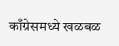काँग्रेसमध्ये खळबळ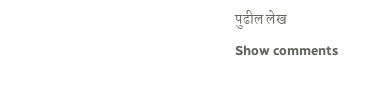पुढील लेख
Show comments